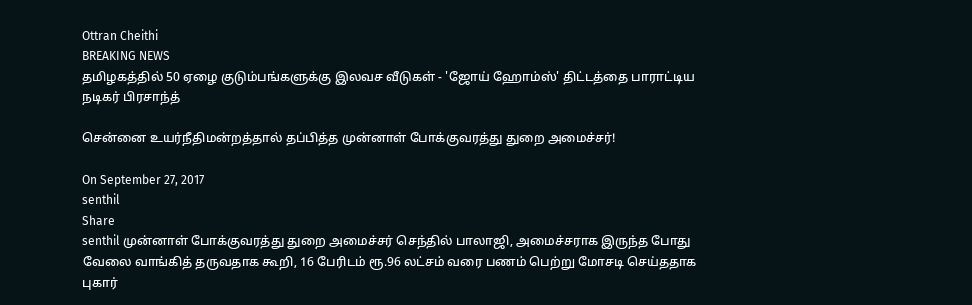Ottran Cheithi
BREAKING NEWS
தமிழகத்தில் 50 ஏழை குடும்பங்களுக்கு இலவச வீடுகள் - 'ஜோய் ஹோம்ஸ்' திட்டத்தை பாராட்டிய நடிகர் பிரசாந்த்

சென்னை உயர்நீதிமன்றத்தால் தப்பித்த முன்னாள் போக்குவரத்து துறை அமைச்சர்!

On September 27, 2017
senthil
Share
senthil முன்னாள் போக்குவரத்து துறை அமைச்சர் செந்தில் பாலாஜி, அமைச்சராக இருந்த போது வேலை வாங்கித் தருவதாக கூறி, 16 பேரிடம் ரூ.96 லட்சம் வரை பணம் பெற்று மோசடி செய்ததாக புகார்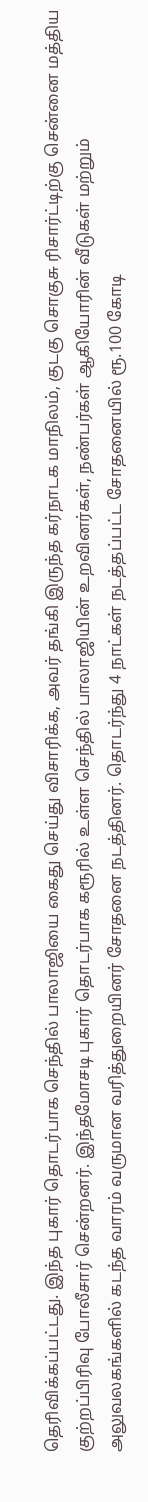தெரிவிக்கப்பட்டது. இந்த புகார் தொடர்பாக செந்தில் பாலாஜியை கைது செய்து விசாரிக்க, அவர் தங்கி இருந்த கர்நாடக மாநிலம், குடகு சொகுசு ரிசார்ட்டிற்கு சென்னை மத்திய குற்றப்பிரிவு போலீசார் சென்றனர். இந்தமோசடி புகார் தொடர்பாக கரூரில் உள்ள செந்தில் பாலாஜியின் உறவினர்கள், நண்பர்கள் ஆகியோரின் வீடுகள் மற்றும் அலுவலகங்களில் கடந்த வாரம் வருமான வரித்துறையினர் சோதனை நடத்தினர். தொடர்ந்து 4 நாட்கள் நடத்தப்பட்ட சோதனையில் ரூ.100 கோடி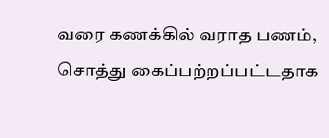வரை கணக்கில் வராத பணம், சொத்து கைப்பற்றப்பட்டதாக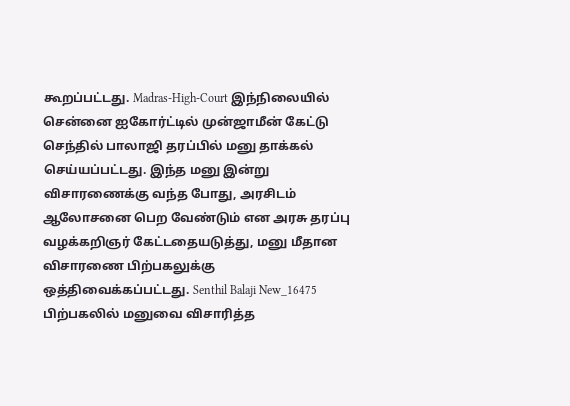கூறப்பட்டது. Madras-High-Court இந்நிலையில் சென்னை ஐகோர்ட்டில் முன்ஜாமீன் கேட்டு செந்தில் பாலாஜி தரப்பில் மனு தாக்கல் செய்யப்பட்டது. இந்த மனு இன்று விசாரணைக்கு வந்த போது, அரசிடம் ஆலோசனை பெற வேண்டும் என அரசு தரப்பு வழக்கறிஞர் கேட்டதையடுத்து, மனு மீதான விசாரணை பிற்பகலுக்கு ஒத்திவைக்கப்பட்டது. Senthil Balaji New_16475 பிற்பகலில் மனுவை விசாரித்த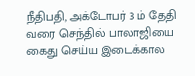நீதிபதி, அக்டோபர் 3 ம் தேதி வரை செந்தில் பாலாஜியை கைது செய்ய இடைக்கால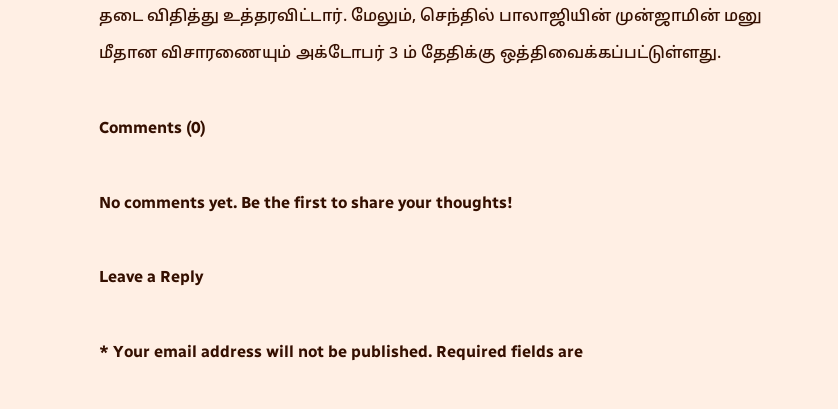தடை விதித்து உத்தரவிட்டார். மேலும், செந்தில் பாலாஜியின் முன்ஜாமின் மனு மீதான விசாரணையும் அக்டோபர் 3 ம் தேதிக்கு ஒத்திவைக்கப்பட்டுள்ளது.

Comments (0)

No comments yet. Be the first to share your thoughts!

Leave a Reply

* Your email address will not be published. Required fields are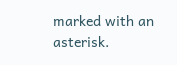marked with an asterisk.